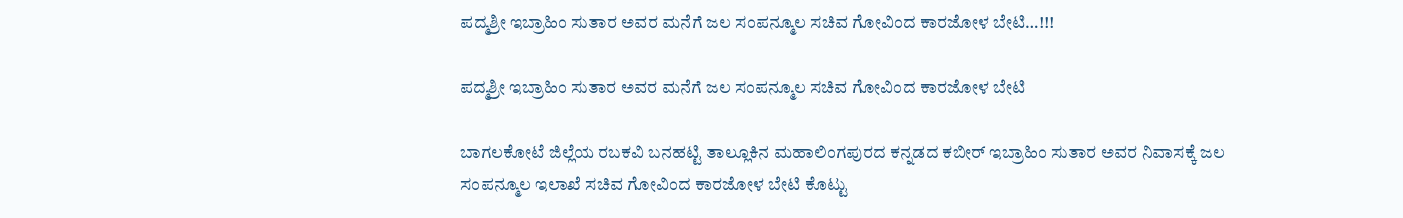ಪದ್ಮಶ್ರೀ ಇಬ್ರಾಹಿಂ ಸುತಾರ ಅವರ ಮನೆಗೆ ಜಲ ಸಂಪನ್ಮೂಲ ಸಚಿವ ಗೋವಿಂದ ಕಾರಜೋಳ ಬೇಟಿ…!!!

ಪದ್ಮಶ್ರೀ ಇಬ್ರಾಹಿಂ ಸುತಾರ ಅವರ ಮನೆಗೆ ಜಲ ಸಂಪನ್ಮೂಲ ಸಚಿವ ಗೋವಿಂದ ಕಾರಜೋಳ ಬೇಟಿ

ಬಾಗಲಕೋಟೆ ಜಿಲ್ಲೆಯ ರಬಕವಿ ಬನಹಟ್ಟಿ ತಾಲ್ಲೂಕಿನ ಮಹಾಲಿಂಗಪುರದ ಕನ್ನಡದ ಕಬೀರ್ ಇಬ್ರಾಹಿಂ ಸುತಾರ ಅವರ ನಿವಾಸಕ್ಕೆ ಜಲ ಸಂಪನ್ಮೂಲ ಇಲಾಖೆ ಸಚಿವ ಗೋವಿಂದ ಕಾರಜೋಳ ಬೇಟಿ ಕೊಟ್ಟು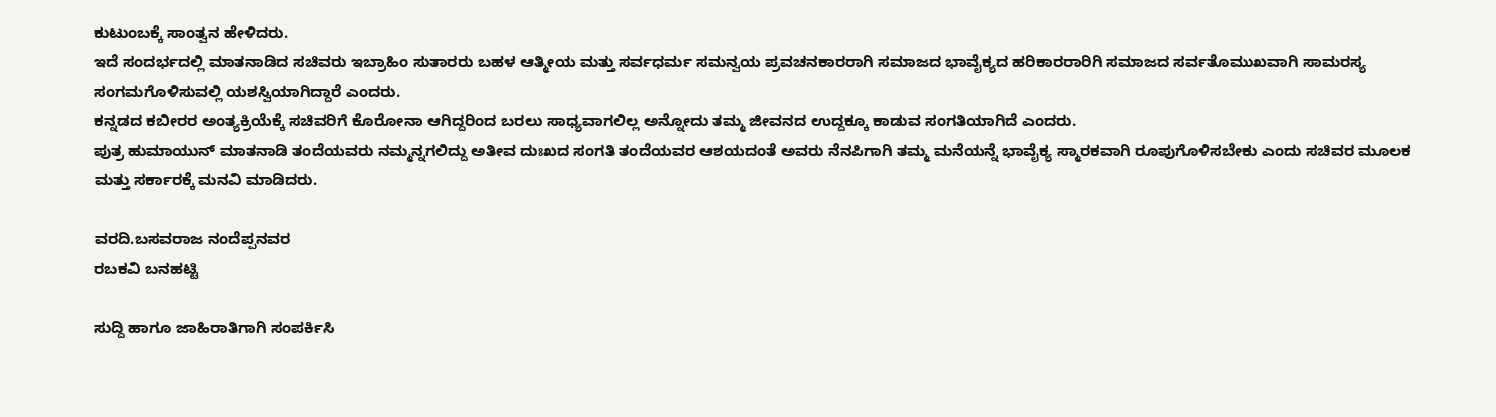ಕುಟುಂಬಕ್ಕೆ ಸಾಂತ್ವನ ಹೇಳಿದರು.
ಇದೆ ಸಂದರ್ಭದಲ್ಲಿ ಮಾತನಾಡಿದ ಸಚಿವರು ಇಬ್ರಾಹಿಂ ಸುತಾರರು ಬಹಳ ಆತ್ಮೀಯ ಮತ್ತು ಸರ್ವಧರ್ಮ ಸಮನ್ವಯ ಪ್ರವಚನಕಾರರಾಗಿ ಸಮಾಜದ ಭಾವೈಕ್ಯದ ಹರಿಕಾರರಾರಿಗಿ ಸಮಾಜದ ಸರ್ವತೊಮುಖವಾಗಿ ಸಾಮರಸ್ಯ ಸಂಗಮಗೊಳಿಸುವಲ್ಲಿ ಯಶಸ್ವಿಯಾಗಿದ್ದಾರೆ ಎಂದರು.
ಕನ್ನಡದ ಕಬೀರರ ಅಂತ್ಯಕ್ರಿಯೆಕ್ಕೆ ಸಚಿವರಿಗೆ ಕೊರೋನಾ ಆಗಿದ್ದರಿಂದ ಬರಲು ಸಾಧ್ಯವಾಗಲಿಲ್ಲ ಅನ್ನೋದು ತಮ್ಮ ಜೀವನದ ಉದ್ದಕ್ಕೂ ಕಾಡುವ ಸಂಗತಿಯಾಗಿದೆ ಎಂದರು.
ಪುತ್ರ ಹುಮಾಯುನ್ ಮಾತನಾಡಿ ತಂದೆಯವರು ನಮ್ಮನ್ನಗಲಿದ್ದು ಅತೀವ ದುಃಖದ ಸಂಗತಿ ತಂದೆಯವರ ಆಶಯದಂತೆ ಅವರು ನೆನಪಿಗಾಗಿ ತಮ್ಮ ಮನೆಯನ್ನೆ ಭಾವೈಕ್ಯ ಸ್ಮಾರಕವಾಗಿ ರೂಪುಗೊಳಿಸಬೇಕು ಎಂದು ಸಚಿವರ ಮೂಲಕ ಮತ್ತು ಸರ್ಕಾರಕ್ಕೆ ಮನವಿ ಮಾಡಿದರು.

ವರದಿ.ಬಸವರಾಜ ನಂದೆಪ್ಪನವರ
ರಬಕವಿ ಬನಹಟ್ಟಿ

ಸುದ್ದಿ ಹಾಗೂ ಜಾಹಿರಾತಿಗಾಗಿ ಸಂಪರ್ಕಿಸಿ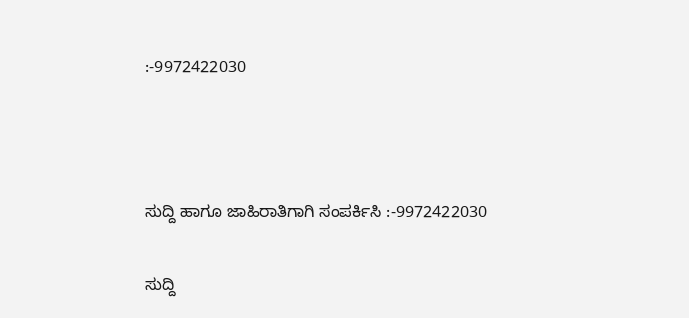:-9972422030



ಸುದ್ದಿ ಹಾಗೂ ಜಾಹಿರಾತಿಗಾಗಿ ಸಂಪರ್ಕಿಸಿ :-9972422030

ಸುದ್ದಿ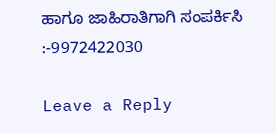ಹಾಗೂ ಜಾಹಿರಾತಿಗಾಗಿ ಸಂಪರ್ಕಿಸಿ :-9972422030

Leave a Reply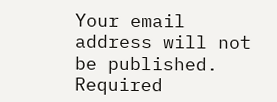Your email address will not be published. Required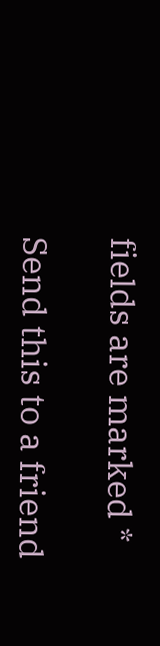fields are marked *

Send this to a friend